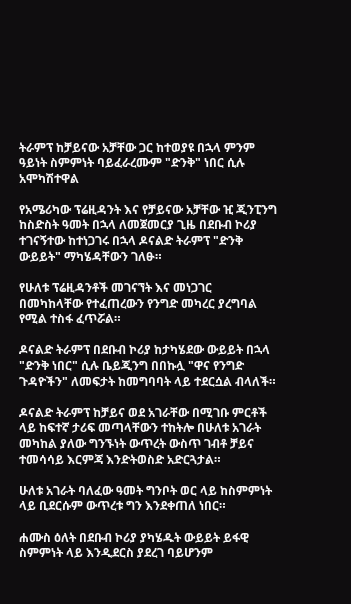ትራምፕ ከቻይናው አቻቸው ጋር ከተወያዩ በኋላ ምንም ዓይነት ስምምነት ባይፈራረሙም "ድንቅ" ነበር ሲሉ አሞካሽተዋል

የአሜሪካው ፕሬዚዳንት እና የቻይናው አቻቸው ዢ ጂንፒንግ ከስድስት ዓመት በኋላ ለመጀመርያ ጊዜ በደቡብ ኮሪያ ተገናኝተው ከተነጋገሩ በኋላ ዶናልድ ትራምፕ "ድንቅ ውይይት" ማካሄዳቸውን ገለፁ።

የሁለቱ ፕሬዚዳንቶች መገናኘት እና መነጋገር በመካከላቸው የተፈጠረውን የንግድ መካረር ያረግባል የሚል ተስፋ ፈጥሯል።

ዶናልድ ትራምፕ በደቡብ ኮሪያ ከታካሄደው ውይይት በኋላ "ድንቅ ነበር" ሲሉ ቤይጂንግ በበኩሏ "ዋና የንግድ ጉዳዮችን" ለመፍታት ከመግባባት ላይ ተደርሷል ብላለች።

ዶናልድ ትራምፕ ከቻይና ወደ አገራቸው በሚገቡ ምርቶች ላይ ከፍተኛ ታሪፍ መጣላቸውን ተከትሎ በሁለቱ አገራት መካከል ያለው ግንኙነት ውጥረት ውስጥ ገብቶ ቻይና ተመሳሳይ እርምጃ እንድትወስድ አድርጓታል።

ሁለቱ አገራት ባለፈው ዓመት ግንቦት ወር ላይ ከስምምነት ላይ ቢደርሱም ውጥረቱ ግን እንደቀጠለ ነበር።

ሐሙስ ዕለት በደቡብ ኮሪያ ያካሄዱት ውይይት ይፋዊ ስምምነት ላይ እንዲደርስ ያደረገ ባይሆንም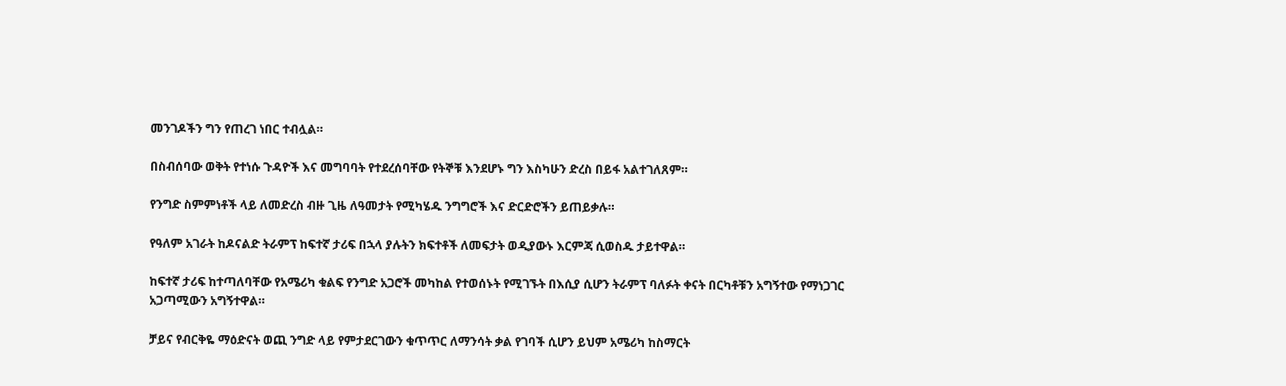መንገዶችን ግን የጠረገ ነበር ተብሏል።

በስብሰባው ወቅት የተነሱ ጉዳዮች እና መግባባት የተደረሰባቸው የትኞቹ እንደሆኑ ግን እስካሁን ድረስ በይፋ አልተገለጸም።

የንግድ ስምምነቶች ላይ ለመድረስ ብዙ ጊዜ ለዓመታት የሚካሄዱ ንግግሮች እና ድርድሮችን ይጠይቃሉ።

የዓለም አገራት ከዶናልድ ትራምፕ ከፍተኛ ታሪፍ በኋላ ያሉትን ክፍተቶች ለመፍታት ወዲያውኑ እርምጃ ሲወስዱ ታይተዋል።

ከፍተኛ ታሪፍ ከተጣለባቸው የአሜሪካ ቁልፍ የንግድ አጋሮች መካከል የተወሰኑት የሚገኙት በእሲያ ሲሆን ትራምፕ ባለፉት ቀናት በርካቶቹን አግኝተው የማነጋገር አጋጣሚውን አግኝተዋል።

ቻይና የብርቅዬ ማዕድናት ወጪ ንግድ ላይ የምታደርገውን ቁጥጥር ለማንሳት ቃል የገባች ሲሆን ይህም አሜሪካ ከስማርት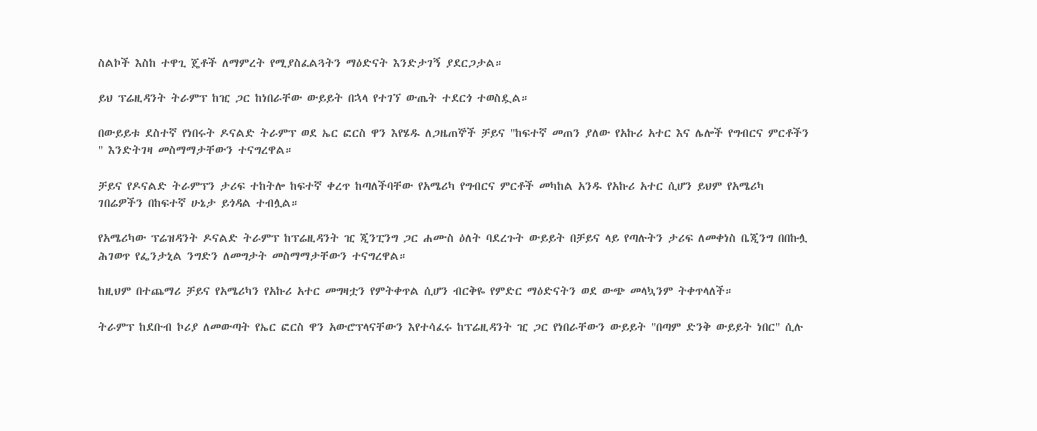ስልኮች እስከ ተዋጊ ጄቶች ለማምረት የሚያስፈልጓትን ማዕድናት እንድታገኝ ያደርጋታል።

ይህ ፕሬዚዳንት ትራምፕ ከዢ ጋር ከነበራቸው ውይይት በኋላ የተገኘ ውጤት ተደርጎ ተወስዷል።

በውይይቱ ደስተኛ የነበሩት ዶናልድ ትራምፕ ወደ ኤር ፎርስ ዋን እየሄዱ ለጋዜጠኞች ቻይና "ከፍተኛ መጠን ያለው የአኩሪ አተር እና ሌሎች የግብርና ምርቶችን " እንድትገዛ መስማማታቸውን ተናግረዋል።

ቻይና የዶናልድ ትራምፕን ታሪፍ ተከትሎ ከፍተኛ ቀረጥ ከጣለችባቸው የአሜሪካ የግብርና ምርቶች መካከል አንዱ የአኩሪ አተር ሲሆን ይህም የአሜሪካ ገበሬዎችን በከፍተኛ ሁኔታ ይጎዳል ተብሏል።

የአሜሪካው ፕሬዝዳንት ዶናልድ ትራምፕ ከፕሬዚዳንት ዢ ጂንፒንግ ጋር ሐሙስ ዕለት ባደረጉት ውይይት በቻይና ላይ የጣሉትን ታሪፍ ለመቀነስ ቤጂንግ በበኩሏ ሕገወጥ የፌንታኒል ንግድን ለመግታት መስማማታቸውን ተናግረዋል።

ከዚህም በተጨማሪ ቻይና የአሜሪካን የአኩሪ አተር መግዛቷን የምትቀጥል ሲሆን ብርቅዬ የምድር ማዕድናትን ወደ ውጭ መላኳንም ትቀጥላለች።

ትራምፕ ከደቡብ ኮሪያ ለመውጣት የኤር ፎርስ ዋን አውሮፕላናቸውን እየተሳፈሩ ከፕሬዚዳንት ዢ ጋር የነበራቸውን ውይይት "በጣም ድንቅ ውይይት ነበር" ሲሉ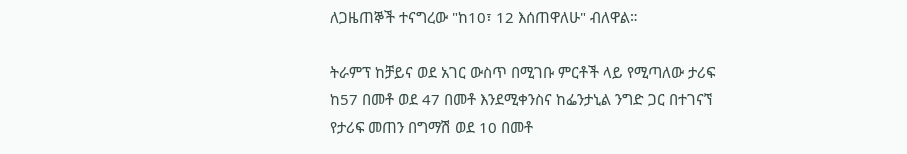ለጋዜጠኞች ተናግረው "ከ10፣ 12 እሰጠዋለሁ" ብለዋል።

ትራምፕ ከቻይና ወደ አገር ውስጥ በሚገቡ ምርቶች ላይ የሚጣለው ታሪፍ ከ57 በመቶ ወደ 47 በመቶ እንደሚቀንስና ከፌንታኒል ንግድ ጋር በተገናኘ የታሪፍ መጠን በግማሽ ወደ 10 በመቶ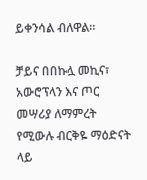ይቀንሳል ብለዋል።

ቻይና በበኩሏ መኪና፣ አውሮፕላን እና ጦር መሣሪያ ለማምረት የሚውሉ ብርቅዬ ማዕድናት ላይ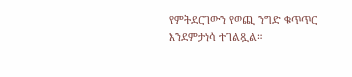የምትደርገውን የወጪ ንግድ ቁጥጥር እንደምታነሳ ተገልጿል።